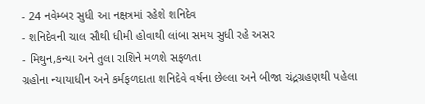- 24 નવેમ્બર સુધી આ નક્ષત્રમાં રહેશે શનિદેવ
- શનિદેવની ચાલ સૌથી ધીમી હોવાથી લાંબા સમય સુધી રહે અસર
- મિથુન,કન્યા અને તુલા રાશિને મળશે સફળતા
ગ્રહોના ન્યાયાધીન અને કર્મફળદાતા શનિદેવે વર્ષના છેલ્લા અને બીજા ચંદ્રગ્રહણથી પહેલા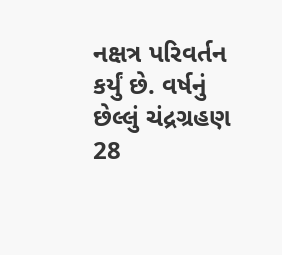નક્ષત્ર પરિવર્તન કર્યું છે. વર્ષનું છેલ્લું ચંદ્રગ્રહણ 28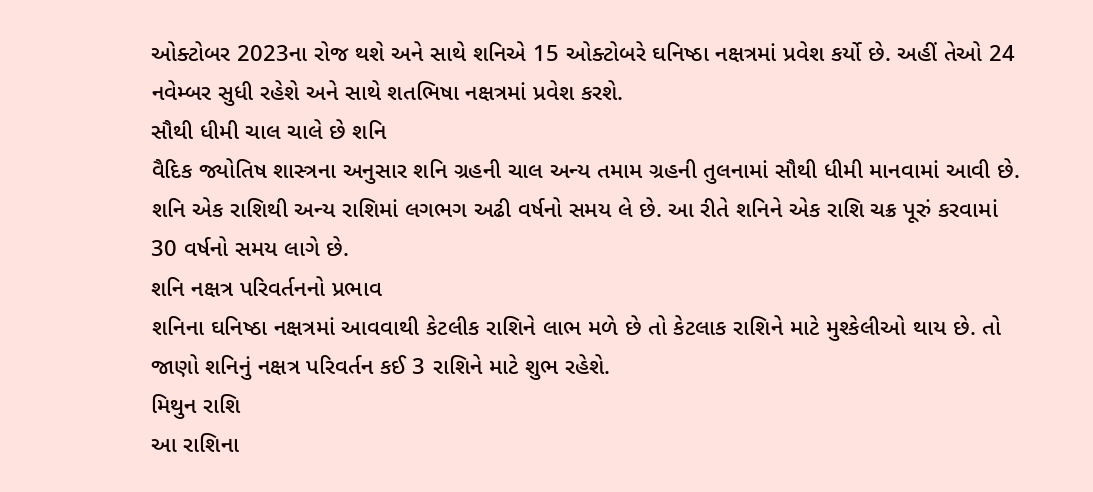ઓક્ટોબર 2023ના રોજ થશે અને સાથે શનિએ 15 ઓક્ટોબરે ઘનિષ્ઠા નક્ષત્રમાં પ્રવેશ કર્યો છે. અહીં તેઓ 24 નવેમ્બર સુધી રહેશે અને સાથે શતભિષા નક્ષત્રમાં પ્રવેશ કરશે.
સૌથી ધીમી ચાલ ચાલે છે શનિ
વૈદિક જ્યોતિષ શાસ્ત્રના અનુસાર શનિ ગ્રહની ચાલ અન્ય તમામ ગ્રહની તુલનામાં સૌથી ધીમી માનવામાં આવી છે. શનિ એક રાશિથી અન્ય રાશિમાં લગભગ અઢી વર્ષનો સમય લે છે. આ રીતે શનિને એક રાશિ ચક્ર પૂરું કરવામાં 30 વર્ષનો સમય લાગે છે.
શનિ નક્ષત્ર પરિવર્તનનો પ્રભાવ
શનિના ઘનિષ્ઠા નક્ષત્રમાં આવવાથી કેટલીક રાશિને લાભ મળે છે તો કેટલાક રાશિને માટે મુશ્કેલીઓ થાય છે. તો જાણો શનિનું નક્ષત્ર પરિવર્તન કઈ 3 રાશિને માટે શુભ રહેશે.
મિથુન રાશિ
આ રાશિના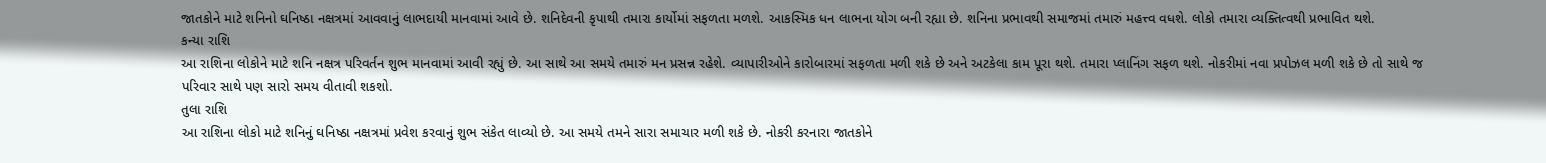જાતકોને માટે શનિનો ઘનિષ્ઠા નક્ષત્રમાં આવવાનું લાભદાયી માનવામાં આવે છે. શનિદેવની કૃપાથી તમારા કાર્યોમાં સફળતા મળશે. આકસ્મિક ધન લાભના યોગ બની રહ્યા છે. શનિના પ્રભાવથી સમાજમાં તમારું મહત્ત્વ વધશે. લોકો તમારા વ્યક્તિત્વથી પ્રભાવિત થશે.
કન્યા રાશિ
આ રાશિના લોકોને માટે શનિ નક્ષત્ર પરિવર્તન શુભ માનવામાં આવી રહ્યું છે. આ સાથે આ સમયે તમારું મન પ્રસન્ન રહેશે. વ્યાપારીઓને કારોબારમાં સફળતા મળી શકે છે અને અટકેલા કામ પૂરા થશે. તમારા પ્લાનિંગ સફળ થશે. નોકરીમાં નવા પ્રપોઝલ મળી શકે છે તો સાથે જ પરિવાર સાથે પણ સારો સમય વીતાવી શકશો.
તુલા રાશિ
આ રાશિના લોકો માટે શનિનું ઘનિષ્ઠા નક્ષત્રમાં પ્રવેશ કરવાનું શુભ સંકેત લાવ્યો છે. આ સમયે તમને સારા સમાચાર મળી શકે છે. નોકરી કરનારા જાતકોને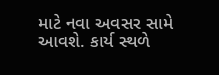માટે નવા અવસર સામે આવશે. કાર્ય સ્થળે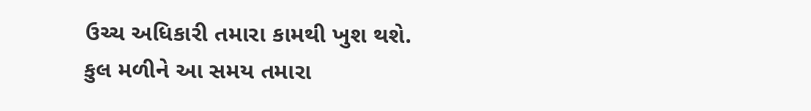ઉચ્ચ અધિકારી તમારા કામથી ખુશ થશે. કુલ મળીને આ સમય તમારા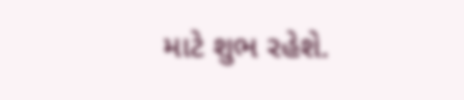માટે શુભ રહેશે.